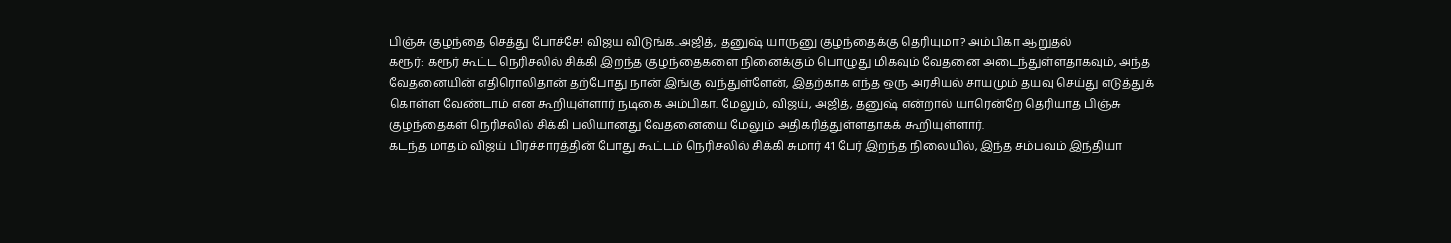பிஞ்சு குழந்தை செத்து போச்சே! விஜய விடுங்க..அஜித், தனுஷ் யாருனு குழந்தைக்கு தெரியுமா? அம்பிகா ஆறுதல்
கரூர்: கரூர் கூட்ட நெரிசலில் சிக்கி இறந்த குழந்தைகளை நினைக்கும் பொழுது மிகவும் வேதனை அடைந்துள்ளதாகவும், அந்த வேதனையின் எதிரொலிதான் தற்போது நான் இங்கு வந்துள்ளேன், இதற்காக எந்த ஒரு அரசியல் சாயமும் தயவு செய்து எடுத்துக் கொள்ள வேண்டாம் என கூறியுள்ளார் நடிகை அம்பிகா. மேலும், விஜய், அஜித், தனுஷ் என்றால் யாரென்றே தெரியாத பிஞ்சு குழந்தைகள் நெரிசலில் சிக்கி பலியானது வேதனையை மேலும் அதிகரித்துள்ளதாகக் கூறியுள்ளார்.
கடந்த மாதம் விஜய் பிரச்சாரத்தின் போது கூட்டம் நெரிசலில் சிக்கி சுமார் 41 பேர் இறந்த நிலையில், இந்த சம்பவம் இந்தியா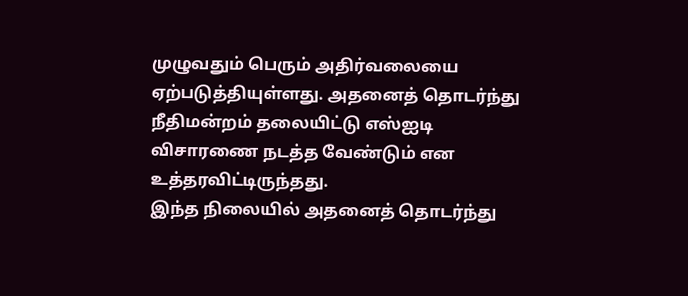முழுவதும் பெரும் அதிர்வலையை ஏற்படுத்தியுள்ளது. அதனைத் தொடர்ந்து நீதிமன்றம் தலையிட்டு எஸ்ஐடி விசாரணை நடத்த வேண்டும் என உத்தரவிட்டிருந்தது.
இந்த நிலையில் அதனைத் தொடர்ந்து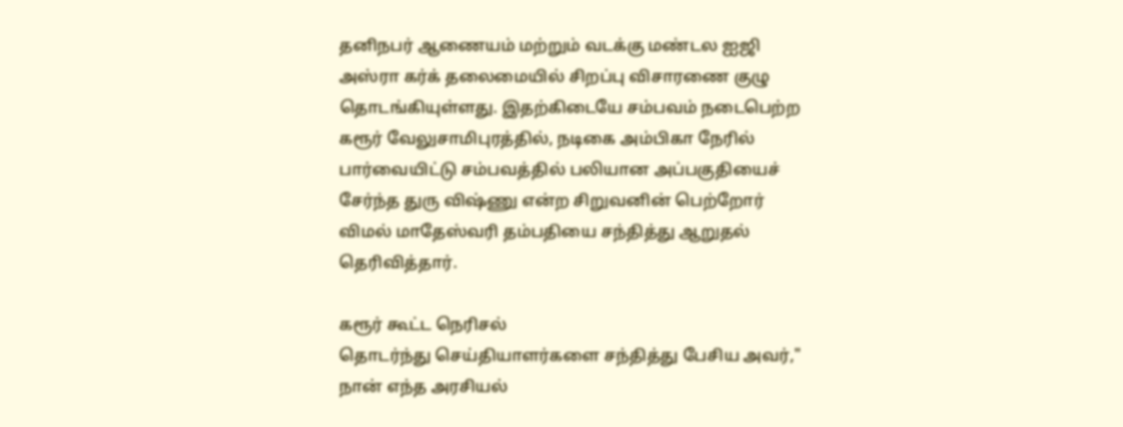தனிநபர் ஆணையம் மற்றும் வடக்கு மண்டல ஐஜி அஸ்ரா கர்க் தலைமையில் சிறப்பு விசாரணை குழு தொடங்கியுள்ளது. இதற்கிடையே சம்பவம் நடைபெற்ற கரூர் வேலுசாமிபுரத்தில், நடிகை அம்பிகா நேரில் பார்வையிட்டு சம்பவத்தில் பலியான அப்பகுதியைச் சேர்ந்த துரு விஷ்ணு என்ற சிறுவனின் பெற்றோர் விமல் மாதேஸ்வரி தம்பதியை சந்தித்து ஆறுதல் தெரிவித்தார்.

கரூர் கூட்ட நெரிசல்
தொடர்ந்து செய்தியாளர்களை சந்தித்து பேசிய அவர்," நான் எந்த அரசியல்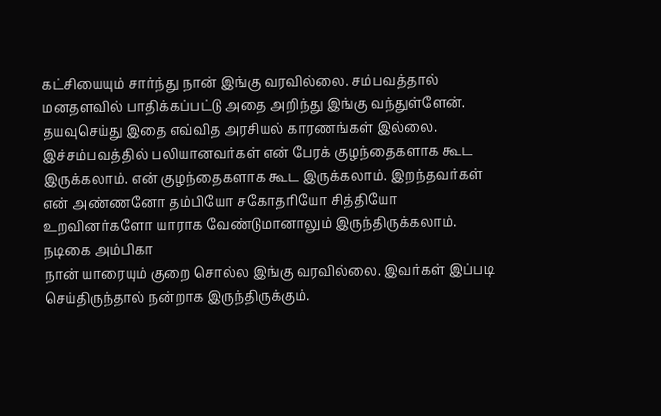கட்சியையும் சார்ந்து நான் இங்கு வரவில்லை. சம்பவத்தால் மனதளவில் பாதிக்கப்பட்டு அதை அறிந்து இங்கு வந்துள்ளேன். தயவுசெய்து இதை எவ்வித அரசியல் காரணங்கள் இல்லை. இச்சம்பவத்தில் பலியானவர்கள் என் பேரக் குழந்தைகளாக கூட இருக்கலாம். என் குழந்தைகளாக கூட இருக்கலாம். இறந்தவர்கள் என் அண்ணனோ தம்பியோ சகோதரியோ சித்தியோ உறவினர்களோ யாராக வேண்டுமானாலும் இருந்திருக்கலாம்.
நடிகை அம்பிகா
நான் யாரையும் குறை சொல்ல இங்கு வரவில்லை. இவர்கள் இப்படி செய்திருந்தால் நன்றாக இருந்திருக்கும்.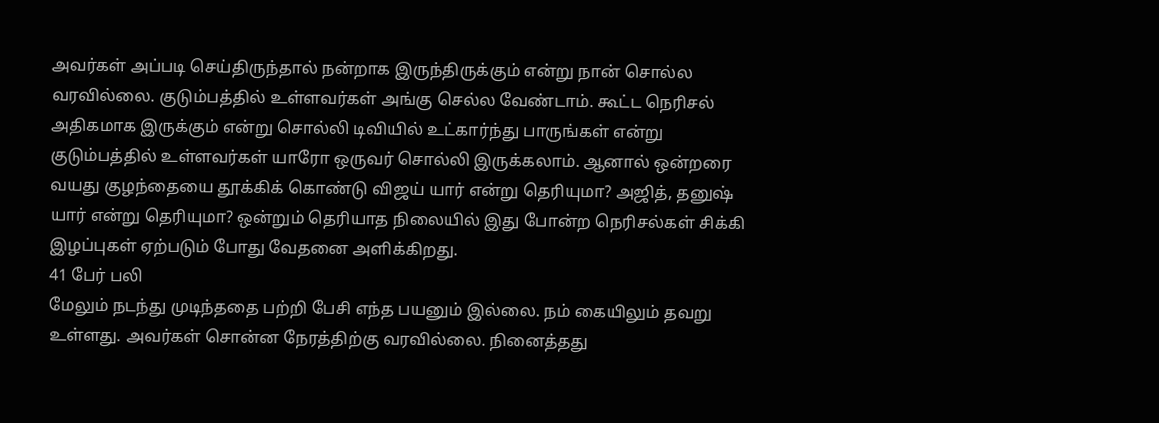அவர்கள் அப்படி செய்திருந்தால் நன்றாக இருந்திருக்கும் என்று நான் சொல்ல வரவில்லை. குடும்பத்தில் உள்ளவர்கள் அங்கு செல்ல வேண்டாம். கூட்ட நெரிசல் அதிகமாக இருக்கும் என்று சொல்லி டிவியில் உட்கார்ந்து பாருங்கள் என்று குடும்பத்தில் உள்ளவர்கள் யாரோ ஒருவர் சொல்லி இருக்கலாம். ஆனால் ஒன்றரை வயது குழந்தையை தூக்கிக் கொண்டு விஜய் யார் என்று தெரியுமா? அஜித், தனுஷ் யார் என்று தெரியுமா? ஒன்றும் தெரியாத நிலையில் இது போன்ற நெரிசல்கள் சிக்கி இழப்புகள் ஏற்படும் போது வேதனை அளிக்கிறது.
41 பேர் பலி
மேலும் நடந்து முடிந்ததை பற்றி பேசி எந்த பயனும் இல்லை. நம் கையிலும் தவறு உள்ளது. அவர்கள் சொன்ன நேரத்திற்கு வரவில்லை. நினைத்தது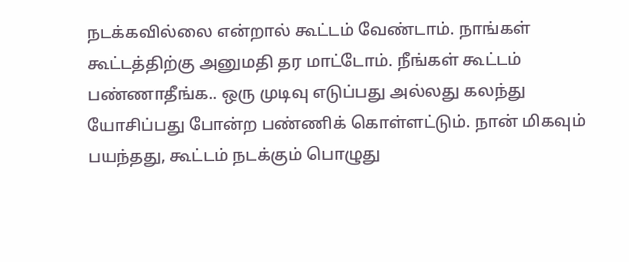நடக்கவில்லை என்றால் கூட்டம் வேண்டாம். நாங்கள் கூட்டத்திற்கு அனுமதி தர மாட்டோம். நீங்கள் கூட்டம் பண்ணாதீங்க.. ஒரு முடிவு எடுப்பது அல்லது கலந்து யோசிப்பது போன்ற பண்ணிக் கொள்ளட்டும். நான் மிகவும் பயந்தது, கூட்டம் நடக்கும் பொழுது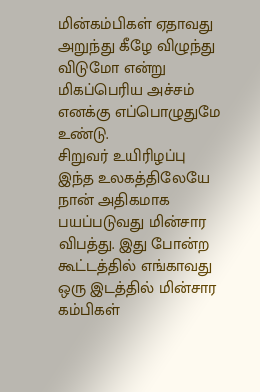மின்கம்பிகள் ஏதாவது அறுந்து கீழே விழுந்து விடுமோ என்று மிகப்பெரிய அச்சம் எனக்கு எப்பொழுதுமே உண்டு.
சிறுவர் உயிரிழப்பு
இந்த உலகத்திலேயே நான் அதிகமாக பயப்படுவது மின்சார விபத்து. இது போன்ற கூட்டத்தில் எங்காவது ஒரு இடத்தில் மின்சார கம்பிகள்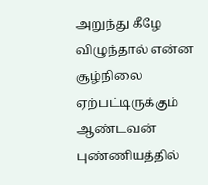அறுந்து கீழே விழுந்தால் என்ன சூழ்நிலை ஏற்பட்டிருக்கும் ஆண்டவன் புண்ணியத்தில்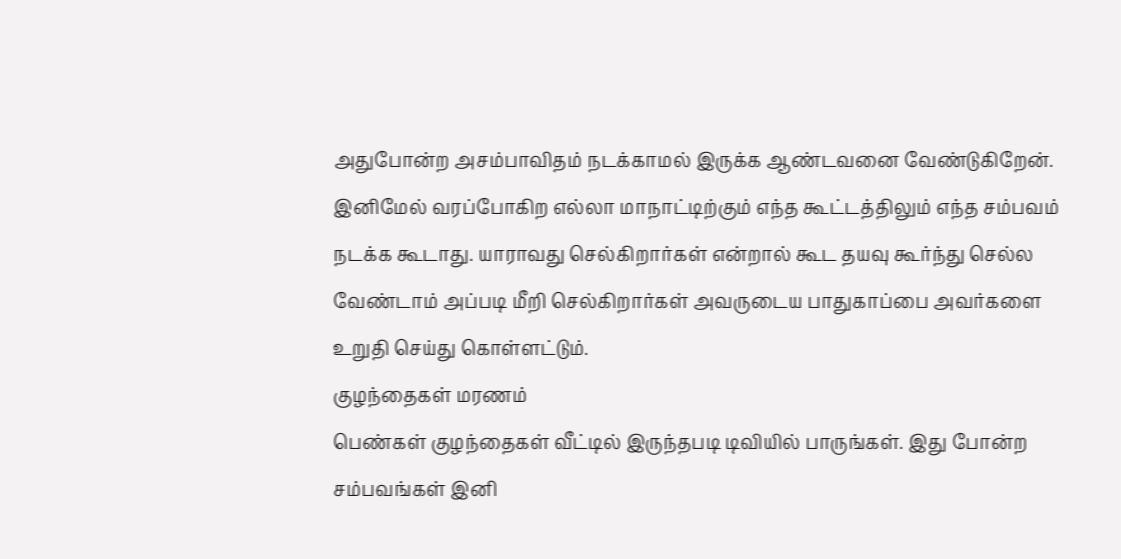அதுபோன்ற அசம்பாவிதம் நடக்காமல் இருக்க ஆண்டவனை வேண்டுகிறேன். இனிமேல் வரப்போகிற எல்லா மாநாட்டிற்கும் எந்த கூட்டத்திலும் எந்த சம்பவம் நடக்க கூடாது. யாராவது செல்கிறார்கள் என்றால் கூட தயவு கூர்ந்து செல்ல வேண்டாம் அப்படி மீறி செல்கிறார்கள் அவருடைய பாதுகாப்பை அவர்களை உறுதி செய்து கொள்ளட்டும்.
குழந்தைகள் மரணம்
பெண்கள் குழந்தைகள் வீட்டில் இருந்தபடி டிவியில் பாருங்கள். இது போன்ற சம்பவங்கள் இனி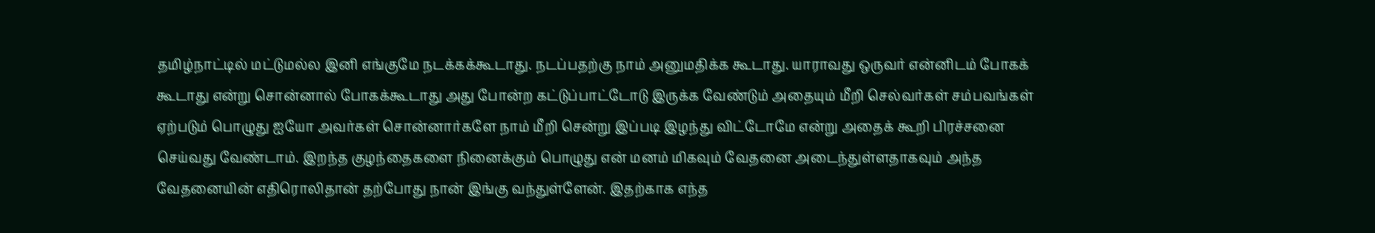தமிழ்நாட்டில் மட்டுமல்ல இனி எங்குமே நடக்கக்கூடாது. நடப்பதற்கு நாம் அனுமதிக்க கூடாது. யாராவது ஒருவர் என்னிடம் போகக் கூடாது என்று சொன்னால் போகக்கூடாது அது போன்ற கட்டுப்பாட்டோடு இருக்க வேண்டும் அதையும் மீறி செல்வர்கள் சம்பவங்கள் ஏற்படும் பொழுது ஐயோ அவர்கள் சொன்னார்களே நாம் மீறி சென்று இப்படி இழந்து விட்டோமே என்று அதைக் கூறி பிரச்சனை செய்வது வேண்டாம். இறந்த குழந்தைகளை நினைக்கும் பொழுது என் மனம் மிகவும் வேதனை அடைந்துள்ளதாகவும் அந்த வேதனையின் எதிரொலிதான் தற்போது நான் இங்கு வந்துள்ளேன். இதற்காக எந்த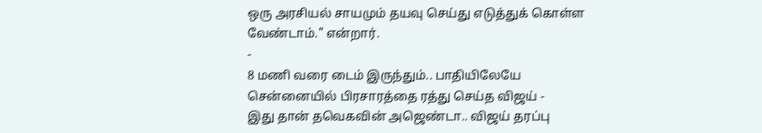ஒரு அரசியல் சாயமும் தயவு செய்து எடுத்துக் கொள்ள வேண்டாம்." என்றார்.
-
8 மணி வரை டைம் இருந்தும்.. பாதியிலேயே சென்னையில் பிரசாரத்தை ரத்து செய்த விஜய் -
இது தான் தவெகவின் அஜெண்டா.. விஜய் தரப்பு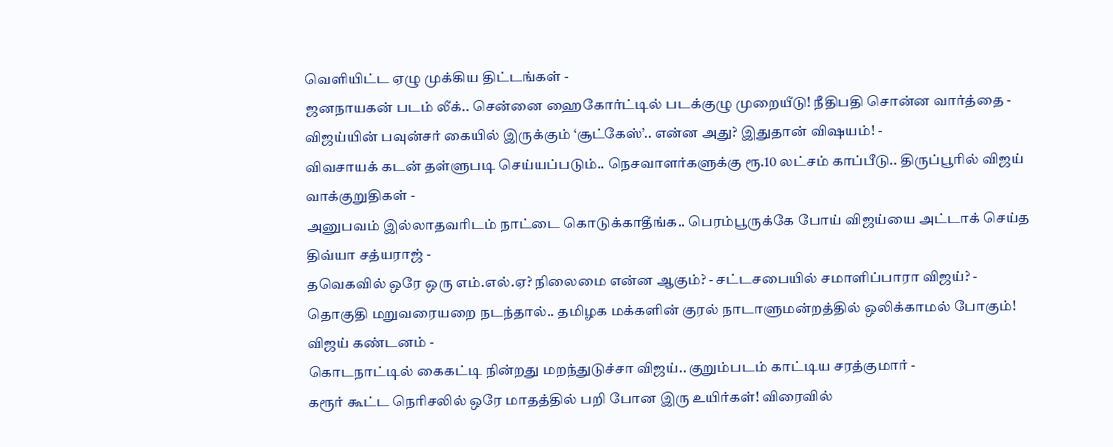வெளியிட்ட ஏழு முக்கிய திட்டங்கள் -
ஜனநாயகன் படம் லீக்.. சென்னை ஹைகோர்ட்டில் படக்குழு முறையீடு! நீதிபதி சொன்ன வார்த்தை -
விஜய்யின் பவுன்சர் கையில் இருக்கும் ‘சூட்கேஸ்’.. என்ன அது? இதுதான் விஷயம்! -
விவசாயக் கடன் தள்ளுபடி செய்யப்படும்.. நெசவாளர்களுக்கு ரூ.10 லட்சம் காப்பீடு.. திருப்பூரில் விஜய் வாக்குறுதிகள் -
அனுபவம் இல்லாதவரிடம் நாட்டை கொடுக்காதீங்க.. பெரம்பூருக்கே போய் விஜய்யை அட்டாக் செய்த திவ்யா சத்யராஜ் -
தவெகவில் ஒரே ஒரு எம்.எல்.ஏ? நிலைமை என்ன ஆகும்? - சட்டசபையில் சமாளிப்பாரா விஜய்? -
தொகுதி மறுவரையறை நடந்தால்.. தமிழக மக்களின் குரல் நாடாளுமன்றத்தில் ஒலிக்காமல் போகும்! விஜய் கண்டனம் -
கொடநாட்டில் கைகட்டி நின்றது மறந்துடுச்சா விஜய்.. குறும்படம் காட்டிய சரத்குமார் -
கரூர் கூட்ட நெரிசலில் ஒரே மாதத்தில் பறி போன இரு உயிர்கள்! விரைவில்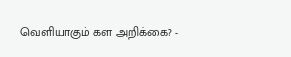வெளியாகும் கள அறிக்கை? -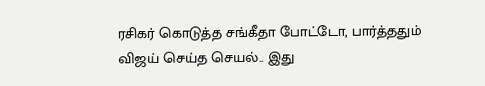ரசிகர் கொடுத்த சங்கீதா போட்டோ, பார்த்ததும் விஜய் செய்த செயல்.. இது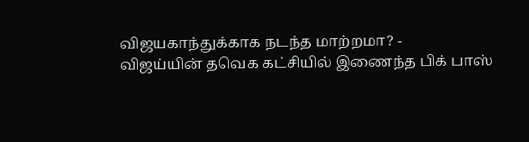விஜயகாந்துக்காக நடந்த மாற்றமா? -
விஜய்யின் தவெக கட்சியில் இணைந்த பிக் பாஸ்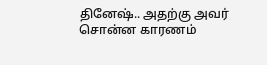தினேஷ்.. அதற்கு அவர் சொன்ன காரணம்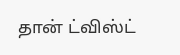தான் ட்விஸ்ட்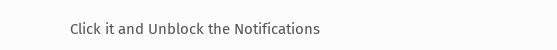Click it and Unblock the Notifications